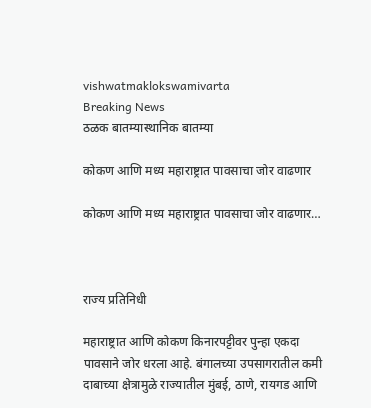vishwatmaklokswamivarta
Breaking News
ठळक बातम्यास्थानिक बातम्या

कोकण आणि मध्य महाराष्ट्रात पावसाचा जोर वाढणार

कोकण आणि मध्य महाराष्ट्रात पावसाचा जोर वाढणार…



राज्य प्रतिनिधी

महाराष्ट्रात आणि कोकण किनारपट्टीवर पुन्हा एकदा पावसाने जोर धरला आहे. बंगालच्या उपसागरातील कमी दाबाच्या क्षेत्रामुळे राज्यातील मुंबई, ठाणे, रायगड आणि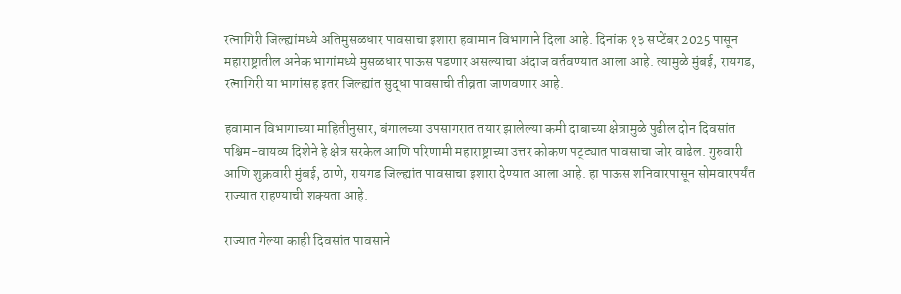रत्नागिरी जिल्ह्यांमध्ये अतिमुसळधार पावसाचा इशारा हवामान विभागाने दिला आहे. दिनांक १३ सप्टेंबर 2025 पासून महाराष्ट्रातील अनेक भागांमध्ये मुसळधार पाऊस पडणार असल्याचा अंदाज वर्तवण्यात आला आहे. त्यामुळे मुंबई, रायगड, रत्नागिरी या भागांसह इतर जिल्ह्यांत सुद्धा पावसाची तीव्रता जाणवणार आहे.

हवामान विभागाच्या माहितीनुसार, बंगालच्या उपसागरात तयार झालेल्या कमी दाबाच्या क्षेत्रामुळे पुढील दोन दिवसांत पश्चिम-वायव्य दिशेने हे क्षेत्र सरकेल आणि परिणामी महाराष्ट्राच्या उत्तर कोकण पट्ट्यात पावसाचा जोर वाढेल. गुरुवारी आणि शुक्रवारी मुंबई, ठाणे, रायगड जिल्ह्यांत पावसाचा इशारा देण्यात आला आहे. हा पाऊस शनिवारपासून सोमवारपर्यंत राज्यात राहण्याची शक्यता आहे.

राज्यात गेल्या काही दिवसांत पावसाने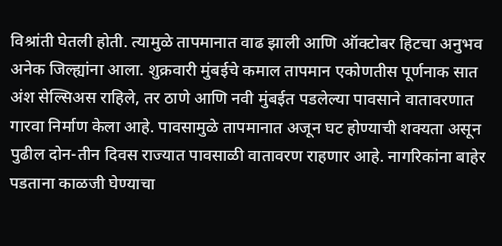विश्रांती घेतली होती. त्यामुळे तापमानात वाढ झाली आणि ऑक्टोबर हिटचा अनुभव अनेक जिल्ह्यांना आला. शुक्रवारी मुंबईचे कमाल तापमान एकोणतीस पूर्णनाक सात अंश सेल्सिअस राहिले, तर ठाणे आणि नवी मुंबईत पडलेल्या पावसाने वातावरणात गारवा निर्माण केला आहे. पावसामुळे तापमानात अजून घट होण्याची शक्यता असून पुढील दोन-तीन दिवस राज्यात पावसाळी वातावरण राहणार आहे. नागरिकांना बाहेर पडताना काळजी घेण्याचा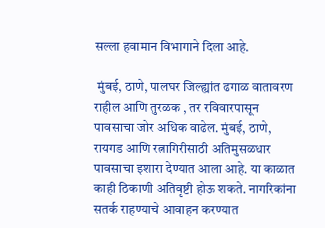सल्ला हवामान विभागाने दिला आहे.

 मुंबई, ठाणे, पालघर जिल्ह्यांत ढगाळ वातावरण राहील आणि तुरळक , तर रविवारपासून पावसाचा जोर अधिक वाढेल. मुंबई, ठाणे, रायगड आणि रत्नागिरीसाठी अतिमुसळधार पावसाचा इशारा देण्यात आला आहे. या काळात काही ठिकाणी अतिवृष्टी होऊ शकते. नागरिकांना सतर्क राहण्याचे आवाहन करण्यात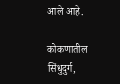आले आहे.

कोकणातील सिंधुदुर्ग,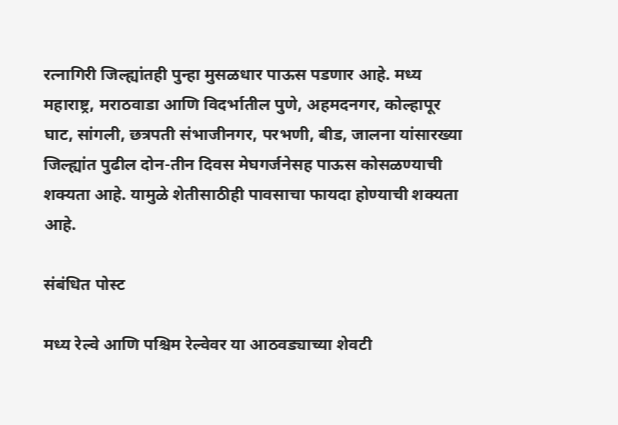रत्नागिरी जिल्ह्यांतही पुन्हा मुसळधार पाऊस पडणार आहे. मध्य महाराष्ट्र, मराठवाडा आणि विदर्भातील पुणे, अहमदनगर, कोल्हापूर घाट, सांगली, छत्रपती संभाजीनगर, परभणी, बीड, जालना यांसारख्या जिल्ह्यांत पुढील दोन-तीन दिवस मेघगर्जनेसह पाऊस कोसळण्याची शक्यता आहे. यामुळे शेतीसाठीही पावसाचा फायदा होण्याची शक्यता आहे.

संबंधित पोस्ट

मध्य रेल्वे आणि पश्चिम रेल्वेवर या आठवड्याच्या शेवटी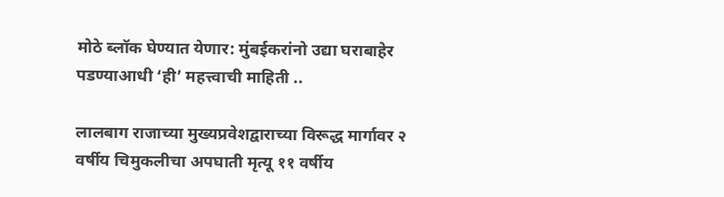मोठे ब्लॉक घेण्यात येणार: मुंबईकरांनो उद्या घराबाहेर पडण्याआधी ‘ही’ महत्त्वाची माहिती ..

लालबाग राजाच्या मुख्यप्रवेशद्वाराच्या विरूद्ध मार्गावर २ वर्षीय चिमुकलीचा अपघाती मृत्यू ११ वर्षीय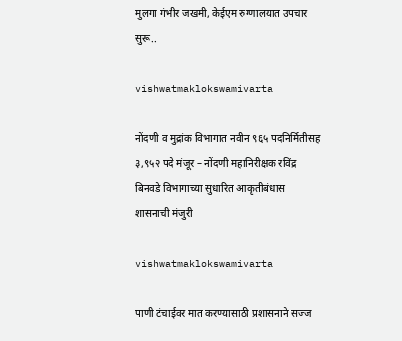मुलगा गंभीर जखमी, केईएम रुग्णालयात उपचार सुरू..

vishwatmaklokswamivarta

नोंदणी व मुद्रांक विभागात नवीन ९६५ पदनिर्मितीसह ३,९५२ पदे मंजूर – नोंदणी महानिरीक्षक रविंद्र बिनवडे विभागाच्या सुधारित आकृतीबंधास शासनाची मंजुरी

vishwatmaklokswamivarta

पाणी टंचाईवर मात करण्यासाठी प्रशासनाने सज्ज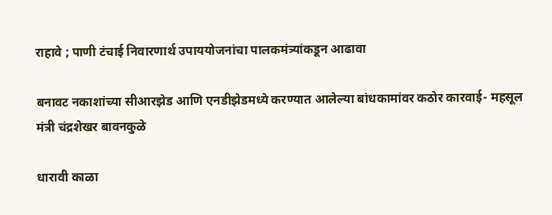राहावे ; पाणी टंचाई निवारणार्थ उपाययोजनांचा पालकमंत्र्यांकडून आढावा

बनावट नकाशांच्या सीआरझेड आणि एनडीझेडमध्ये करण्यात आलेल्या बांधकामांवर कठोर कारवाई- महसूल मंत्री चंद्रशेखर बावनकुळे

धारावी काळा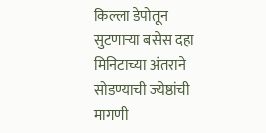किल्ला डेपोतून सुटणाऱ्या बसेस दहा मिनिटाच्या अंतराने सोडण्याची ज्येष्ठांची मागणी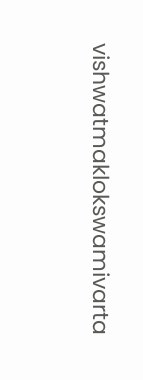vishwatmaklokswamivarta